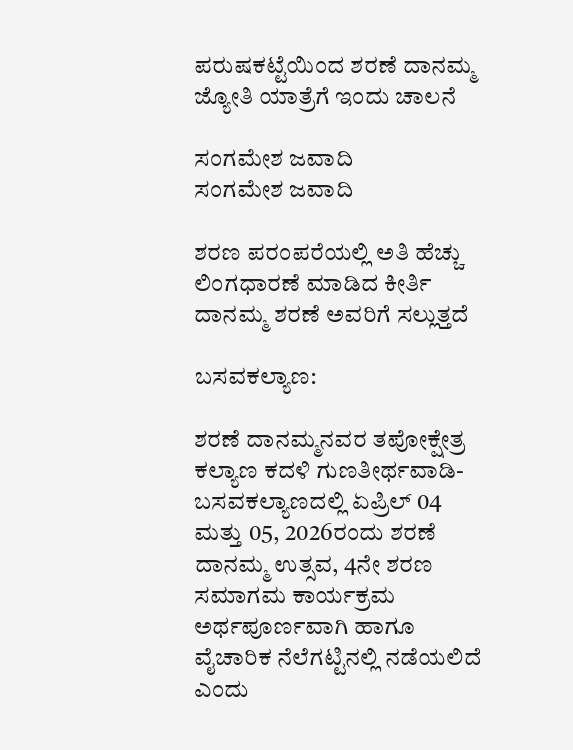ಪರುಷಕಟ್ಟೆಯಿಂದ ಶರಣೆ ದಾನಮ್ಮ ಜ್ಯೋತಿ ಯಾತ್ರೆಗೆ ಇಂದು ಚಾಲನೆ

ಸಂಗಮೇಶ ಜವಾದಿ
ಸಂಗಮೇಶ ಜವಾದಿ

ಶರಣ ಪರಂಪರೆಯಲ್ಲಿ ಅತಿ ಹೆಚ್ಚು ಲಿಂಗಧಾರಣೆ ಮಾಡಿದ ಕೀರ್ತಿ ದಾನಮ್ಮ ಶರಣೆ ಅವರಿಗೆ ಸಲ್ಲುತ್ತದೆ

ಬಸವಕಲ್ಯಾಣ:

ಶರಣೆ ದಾನಮ್ಮನವರ ತಪೋಕ್ಷೇತ್ರ ಕಲ್ಯಾಣ ಕದಳಿ ಗುಣತೀರ್ಥವಾಡಿ-ಬಸವಕಲ್ಯಾಣದಲ್ಲಿ ಏಪ್ರಿಲ್ 04 ಮತ್ತು 05, 2026ರಂದು ಶರಣೆ ದಾನಮ್ಮ ಉತ್ಸವ, 4ನೇ ಶರಣ ಸಮಾಗಮ ಕಾರ್ಯಕ್ರಮ ಅರ್ಥಪೂರ್ಣವಾಗಿ ಹಾಗೂ ವೈಚಾರಿಕ ನೆಲೆಗಟ್ಟಿನಲ್ಲಿ ನಡೆಯಲಿದೆ ಎಂದು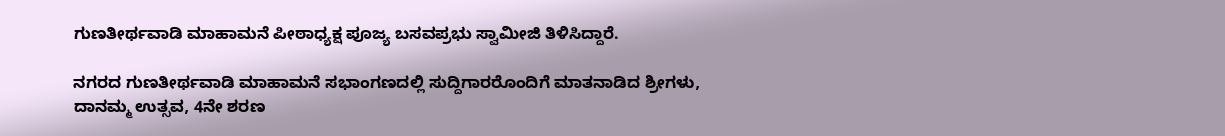ಗುಣತೀರ್ಥವಾಡಿ ಮಾಹಾಮನೆ ಪೀಠಾಧ್ಯಕ್ಷ ಪೂಜ್ಯ ಬಸವಪ್ರಭು ಸ್ವಾಮೀಜಿ ತಿಳಿಸಿದ್ದಾರೆ.

ನಗರದ ಗುಣತೀರ್ಥವಾಡಿ ಮಾಹಾಮನೆ ಸಭಾಂಗಣದಲ್ಲಿ ಸುದ್ದಿಗಾರರೊಂದಿಗೆ ಮಾತನಾಡಿದ ಶ್ರೀಗಳು, ದಾನಮ್ಮ ಉತ್ಸವ, 4ನೇ ಶರಣ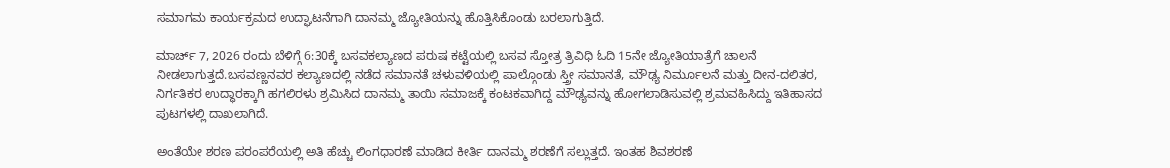ಸಮಾಗಮ ಕಾರ್ಯಕ್ರಮದ ಉದ್ಘಾಟನೆಗಾಗಿ ದಾನಮ್ಮ ಜ್ಯೋತಿಯನ್ನು ಹೊತ್ತಿಸಿಕೊಂಡು ಬರಲಾಗುತ್ತಿದೆ.

ಮಾರ್ಚ್ 7, 2026 ರಂದು ಬೆಳಿಗ್ಗೆ 6:30ಕ್ಕೆ ಬಸವಕಲ್ಯಾಣದ ಪರುಷ ಕಟ್ಟೆಯಲ್ಲಿ ಬಸವ ಸ್ತೋತ್ರ ತ್ರಿವಿಧಿ ಓದಿ 15ನೇ ಜ್ಯೋತಿಯಾತ್ರೆಗೆ ಚಾಲನೆ ನೀಡಲಾಗುತ್ತದೆ.ಬಸವಣ್ಣನವರ ಕಲ್ಯಾಣದಲ್ಲಿ ನಡೆದ ಸಮಾನತೆ ಚಳುವಳಿಯಲ್ಲಿ ಪಾಲ್ಗೊಂಡು ಸ್ತ್ರೀ ಸಮಾನತೆ, ಮೌಢ್ಯ ನಿರ್ಮೂಲನೆ ಮತ್ತು ದೀನ-ದಲಿತರ, ನಿರ್ಗತಿಕರ ಉದ್ಧಾರಕ್ಕಾಗಿ ಹಗಲಿರಳು ಶ್ರಮಿಸಿದ ದಾನಮ್ಮ ತಾಯಿ ಸಮಾಜಕ್ಕೆ ಕಂಟಕವಾಗಿದ್ದ ಮೌಢ್ಯವನ್ನು ಹೋಗಲಾಡಿಸುವಲ್ಲಿ ಶ್ರಮವಹಿಸಿದ್ದು ಇತಿಹಾಸದ ಪುಟಗಳಲ್ಲಿ ದಾಖಲಾಗಿದೆ.

ಅಂತೆಯೇ ಶರಣ ಪರಂಪರೆಯಲ್ಲಿ ಅತಿ ಹೆಚ್ಚು ಲಿಂಗಧಾರಣೆ ಮಾಡಿದ ಕೀರ್ತಿ ದಾನಮ್ಮ ಶರಣೆಗೆ ಸಲ್ಲುತ್ತದೆ. ಇಂತಹ ಶಿವಶರಣೆ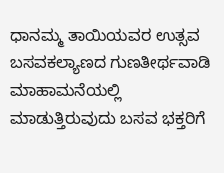ಧಾನಮ್ಮ ತಾಯಿಯವರ ಉತ್ಸವ ಬಸವಕಲ್ಯಾಣದ ಗುಣತೀರ್ಥವಾಡಿ ಮಾಹಾಮನೆಯಲ್ಲಿ ಮಾಡುತ್ತಿರುವುದು ಬಸವ ಭಕ್ತರಿಗೆ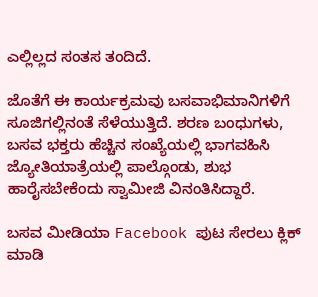ಎಲ್ಲಿಲ್ಲದ ಸಂತಸ ತಂದಿದೆ.

ಜೊತೆಗೆ ಈ ಕಾರ್ಯಕ್ರಮವು ಬಸವಾಭಿಮಾನಿಗಳಿಗೆ ಸೂಜಿಗಲ್ಲಿನಂತೆ ಸೆಳೆಯುತ್ತಿದೆ. ಶರಣ ಬಂಧುಗಳು, ಬಸವ ಭಕ್ತರು ಹೆಚ್ಚಿನ ಸಂಖ್ಯೆಯಲ್ಲಿ ಭಾಗವಹಿಸಿ ಜ್ಯೋತಿಯಾತ್ರೆಯಲ್ಲಿ ಪಾಲ್ಗೊಂಡು, ಶುಭ ಹಾರೈಸಬೇಕೆಂದು ಸ್ವಾಮೀಜಿ ವಿನಂತಿಸಿದ್ದಾರೆ.

ಬಸವ ಮೀಡಿಯಾ Facebook ಪುಟ ಸೇರಲು ಕ್ಲಿಕ್ ಮಾಡಿ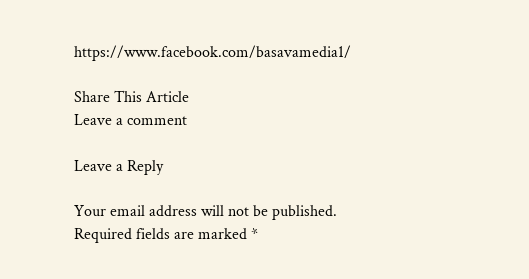https://www.facebook.com/basavamedia1/

Share This Article
Leave a comment

Leave a Reply

Your email address will not be published. Required fields are marked *